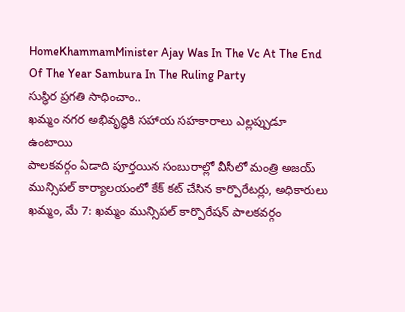HomeKhammamMinister Ajay Was In The Vc At The End Of The Year Sambura In The Ruling Party
సుస్థిర ప్రగతి సాధించాం..
ఖమ్మం నగర అభివృద్ధికి సహాయ సహకారాలు ఎల్లప్పుడూ ఉంటాయి
పాలకవర్గం ఏడాది పూర్తయిన సంబురాల్లో వీసీలో మంత్రి అజయ్
మున్సిపల్ కార్యాలయంలో కేక్ కట్ చేసిన కార్పొరేటర్లు, అధికారులు
ఖమ్మం, మే 7: ఖమ్మం మున్సిపల్ కార్పొరేషన్ పాలకవర్గం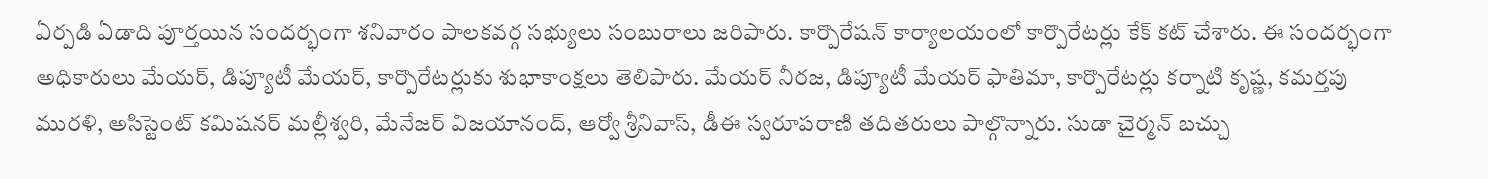ఏర్పడి ఏడాది పూర్తయిన సందర్భంగా శనివారం పాలకవర్గ సభ్యులు సంబురాలు జరిపారు. కార్పొరేషన్ కార్యాలయంలో కార్పొరేటర్లు కేక్ కట్ చేశారు. ఈ సందర్భంగా అధికారులు మేయర్, డిప్యూటీ మేయర్, కార్పొరేటర్లుకు శుభాకాంక్షలు తెలిపారు. మేయర్ నీరజ, డిప్యూటీ మేయర్ ఫాతిమా, కార్పొరేటర్లు కర్నాటి కృష్ణ, కమర్తపు మురళి, అసిస్టెంట్ కమిషనర్ మల్లీశ్వరి, మేనేజర్ విజయానంద్, ఆర్వో శ్రీనివాస్, డీఈ స్వరూపరాణి తదితరులు పాల్గొన్నారు. సుడా చైర్మన్ బచ్చు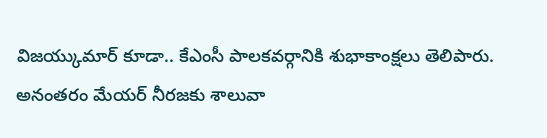విజయ్కుమార్ కూడా.. కేఎంసీ పాలకవర్గానికి శుభాకాంక్షలు తెలిపారు. అనంతరం మేయర్ నీరజకు శాలువా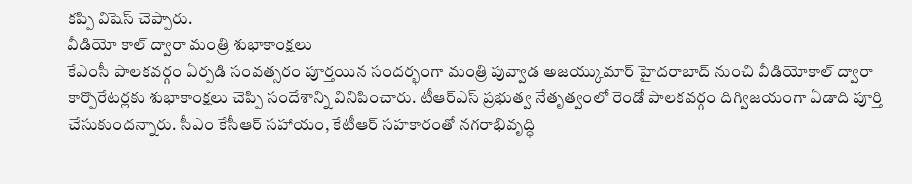కప్పి విషెస్ చెప్పారు.
వీడియో కాల్ ద్వారా మంత్రి శుభాకాంక్షలు
కేఎంసీ పాలకవర్గం ఏర్పడి సంవత్సరం పూర్తయిన సందర్భంగా మంత్రి పువ్వాడ అజయ్కుమార్ హైదరాబాద్ నుంచి వీడియోకాల్ ద్వారా కార్పొరేటర్లకు శుభాకాంక్షలు చెప్పి సందేశాన్ని వినిపించారు. టీఆర్ఎస్ ప్రభుత్వ నేతృత్వంలో రెండో పాలకవర్గం దిగ్విజయంగా ఏడాది పూర్తి చేసుకుందన్నారు. సీఎం కేసీఆర్ సహాయం, కేటీఆర్ సహకారంతో నగరాభివృద్ధి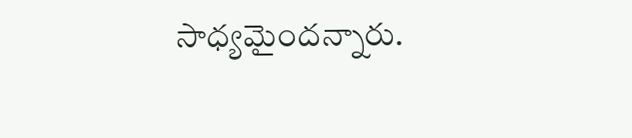సాధ్యమైందన్నారు.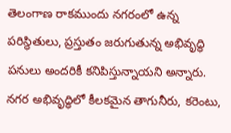తెలంగాణ రాకముందు నగరంలో ఉన్న పరిస్థితులు, ప్రస్తుతం జరుగుతున్న అభివృద్ధి పనులు అందరికీ కనిపిస్తున్నాయని అన్నారు. నగర అభివృద్ధిలో కీలకమైన తాగునీరు, కరెంటు,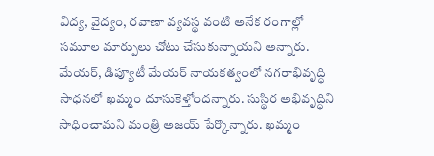విద్య, వైద్యం, రవాణా వ్యవస్థ వంటి అనేక రంగాల్లో సమూల మార్పులు చోటు చేసుకున్నాయని అన్నారు. మేయర్, డిప్యూటీ మేయర్ నాయకత్వంలో నగరాభివృద్ధి సాధనలో ఖమ్మం దూసుకెళ్తోందన్నారు. సుస్థిర అభివృద్ధిని సాధించామని మంత్రి అజయ్ పేర్కొన్నారు. ఖమ్మం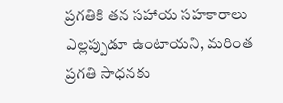ప్రగతికి తన సహాయ సహకారాలు ఎల్లప్పుడూ ఉంటాయని, మరింత ప్రగతి సాధనకు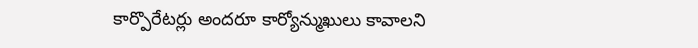కార్పొరేటర్లు అందరూ కార్యోన్ముఖులు కావాలని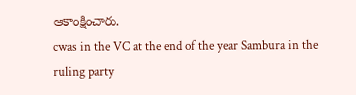ఆకాంక్షించారు.
cwas in the VC at the end of the year Sambura in the ruling party